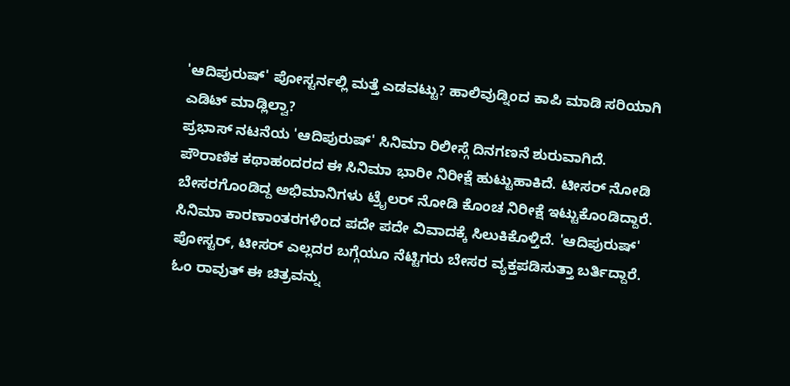'ಆದಿಪುರುಷ್' ಪೋಸ್ಟರ್ನಲ್ಲಿ ಮತ್ತೆ ಎಡವಟ್ಟು? ಹಾಲಿವುಡ್ನಿಂದ ಕಾಪಿ ಮಾಡಿ ಸರಿಯಾಗಿ ಎಡಿಟ್ ಮಾಡ್ಲಿಲ್ವಾ?
ಪ್ರಭಾಸ್ ನಟನೆಯ 'ಆದಿಪುರುಷ್' ಸಿನಿಮಾ ರಿಲೀಸ್ಗೆ ದಿನಗಣನೆ ಶುರುವಾಗಿದೆ. ಪೌರಾಣಿಕ ಕಥಾಹಂದರದ ಈ ಸಿನಿಮಾ ಭಾರೀ ನಿರೀಕ್ಷೆ ಹುಟ್ಟುಹಾಕಿದೆ. ಟೀಸರ್ ನೋಡಿ ಬೇಸರಗೊಂಡಿದ್ದ ಅಭಿಮಾನಿಗಳು ಟ್ರೈಲರ್ ನೋಡಿ ಕೊಂಚ ನಿರೀಕ್ಷೆ ಇಟ್ಟುಕೊಂಡಿದ್ದಾರೆ. ಸಿನಿಮಾ ಕಾರಣಾಂತರಗಳಿಂದ ಪದೇ ಪದೇ ವಿವಾದಕ್ಕೆ ಸಿಲುಕಿಕೊಳ್ತಿದೆ. 'ಆದಿಪುರುಷ್' ಪೋಸ್ಟರ್, ಟೀಸರ್ ಎಲ್ಲದರ ಬಗ್ಗೆಯೂ ನೆಟ್ಟಿಗರು ಬೇಸರ ವ್ಯಕ್ತಪಡಿಸುತ್ತಾ ಬರ್ತಿದ್ದಾರೆ.
ಓಂ ರಾವುತ್ ಈ ಚಿತ್ರವನ್ನು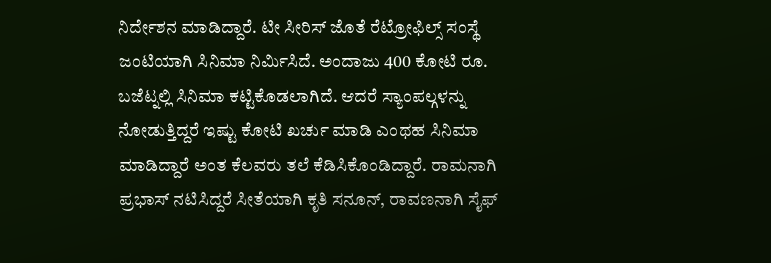ನಿರ್ದೇಶನ ಮಾಡಿದ್ದಾರೆ. ಟೀ ಸೀರಿಸ್ ಜೊತೆ ರೆಟ್ರೋಫಿಲ್ಸ್ ಸಂಸ್ಥೆ ಜಂಟಿಯಾಗಿ ಸಿನಿಮಾ ನಿರ್ಮಿಸಿದೆ. ಅಂದಾಜು 400 ಕೋಟಿ ರೂ. ಬಜೆಟ್ನಲ್ಲಿ ಸಿನಿಮಾ ಕಟ್ಟಿಕೊಡಲಾಗಿದೆ. ಆದರೆ ಸ್ಯಾಂಪಲ್ಗಳನ್ನು ನೋಡುತ್ತಿದ್ದರೆ ಇಷ್ಟು ಕೋಟಿ ಖರ್ಚು ಮಾಡಿ ಎಂಥಹ ಸಿನಿಮಾ ಮಾಡಿದ್ದಾರೆ ಅಂತ ಕೆಲವರು ತಲೆ ಕೆಡಿಸಿಕೊಂಡಿದ್ದಾರೆ. ರಾಮನಾಗಿ ಪ್ರಭಾಸ್ ನಟಿಸಿದ್ದರೆ ಸೀತೆಯಾಗಿ ಕೃತಿ ಸನೂನ್, ರಾವಣನಾಗಿ ಸೈಫ್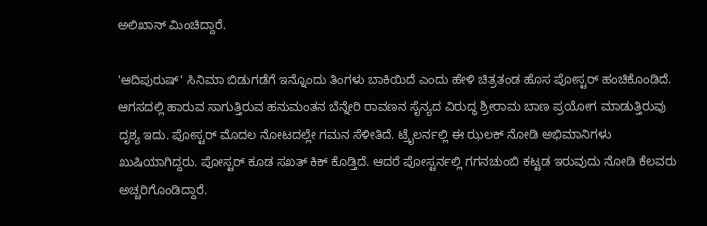ಅಲಿಖಾನ್ ಮಿಂಚಿದ್ದಾರೆ.

'ಆದಿಪುರುಷ್' ಸಿನಿಮಾ ಬಿಡುಗಡೆಗೆ ಇನ್ನೊಂದು ತಿಂಗಳು ಬಾಕಿಯಿದೆ ಎಂದು ಹೇಳಿ ಚಿತ್ರತಂಡ ಹೊಸ ಪೋಸ್ಟರ್ ಹಂಚಿಕೊಂಡಿದೆ. ಆಗಸದಲ್ಲಿ ಹಾರುವ ಸಾಗುತ್ತಿರುವ ಹನುಮಂತನ ಬೆನ್ನೇರಿ ರಾವಣನ ಸೈನ್ಯದ ವಿರುದ್ಧ ಶ್ರೀರಾಮ ಬಾಣ ಪ್ರಯೋಗ ಮಾಡುತ್ತಿರುವು ದೃಶ್ಯ ಇದು. ಪೋಸ್ಟರ್ ಮೊದಲ ನೋಟದಲ್ಲೇ ಗಮನ ಸೆಳೀತಿದೆ. ಟ್ರೈಲರ್ನಲ್ಲಿ ಈ ಝಲಕ್ ನೋಡಿ ಅಭಿಮಾನಿಗಳು ಖುಷಿಯಾಗಿದ್ದರು. ಪೋಸ್ಟರ್ ಕೂಡ ಸಖತ್ ಕಿಕ್ ಕೊಡ್ತಿದೆ. ಆದರೆ ಪೋಸ್ಟರ್ನಲ್ಲಿ ಗಗನಚುಂಬಿ ಕಟ್ಟಡ ಇರುವುದು ನೋಡಿ ಕೆಲವರು ಅಚ್ಚರಿಗೊಂಡಿದ್ದಾರೆ.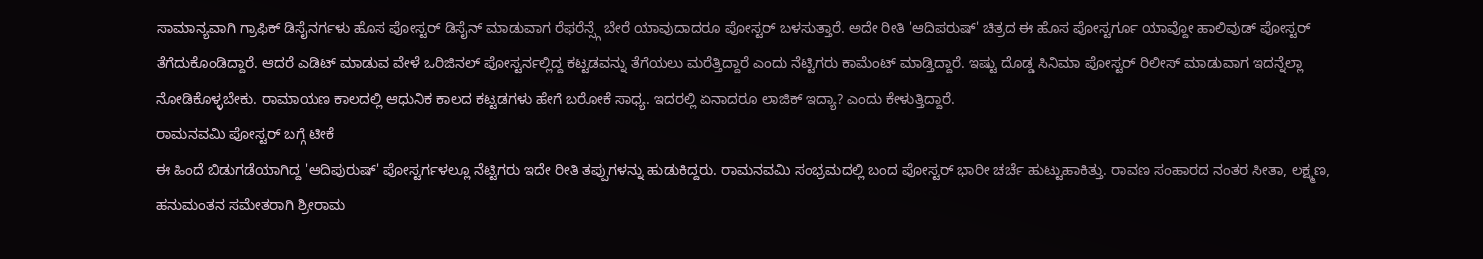ಸಾಮಾನ್ಯವಾಗಿ ಗ್ರಾಫಿಕ್ ಡಿಸೈನರ್ಗಳು ಹೊಸ ಪೋಸ್ಟರ್ ಡಿಸೈನ್ ಮಾಡುವಾಗ ರೆಫರೆನ್ಸ್ಗೆ ಬೇರೆ ಯಾವುದಾದರೂ ಪೋಸ್ಟರ್ ಬಳಸುತ್ತಾರೆ. ಅದೇ ರೀತಿ 'ಆದಿಪರುಷ್' ಚಿತ್ರದ ಈ ಹೊಸ ಪೋಸ್ಟರ್ಗೂ ಯಾವ್ದೋ ಹಾಲಿವುಡ್ ಪೋಸ್ಟರ್ ತೆಗೆದುಕೊಂಡಿದ್ದಾರೆ. ಆದರೆ ಎಡಿಟ್ ಮಾಡುವ ವೇಳೆ ಒರಿಜಿನಲ್ ಪೋಸ್ಟರ್ನಲ್ಲಿದ್ದ ಕಟ್ಟಡವನ್ನು ತೆಗೆಯಲು ಮರೆತ್ತಿದ್ದಾರೆ ಎಂದು ನೆಟ್ಟಿಗರು ಕಾಮೆಂಟ್ ಮಾಡ್ತಿದ್ದಾರೆ. ಇಷ್ಟು ದೊಡ್ಡ ಸಿನಿಮಾ ಪೋಸ್ಟರ್ ರಿಲೀಸ್ ಮಾಡುವಾಗ ಇದನ್ನೆಲ್ಲಾ ನೋಡಿಕೊಳ್ಳಬೇಕು. ರಾಮಾಯಣ ಕಾಲದಲ್ಲಿ ಆಧುನಿಕ ಕಾಲದ ಕಟ್ಟಡಗಳು ಹೇಗೆ ಬರೋಕೆ ಸಾಧ್ಯ. ಇದರಲ್ಲಿ ಏನಾದರೂ ಲಾಜಿಕ್ ಇದ್ಯಾ? ಎಂದು ಕೇಳುತ್ತಿದ್ದಾರೆ.
ರಾಮನವಮಿ ಪೋಸ್ಟರ್ ಬಗ್ಗೆ ಟೀಕೆ
ಈ ಹಿಂದೆ ಬಿಡುಗಡೆಯಾಗಿದ್ದ 'ಆದಿಪುರುಷ್' ಪೋಸ್ಟರ್ಗಳಲ್ಲೂ ನೆಟ್ಟಿಗರು ಇದೇ ರೀತಿ ತಪ್ಪುಗಳನ್ನು ಹುಡುಕಿದ್ದರು. ರಾಮನವಮಿ ಸಂಭ್ರಮದಲ್ಲಿ ಬಂದ ಪೋಸ್ಟರ್ ಭಾರೀ ಚರ್ಚೆ ಹುಟ್ಟುಹಾಕಿತ್ತು. ರಾವಣ ಸಂಹಾರದ ನಂತರ ಸೀತಾ, ಲಕ್ಷ್ಮಣ, ಹನುಮಂತನ ಸಮೇತರಾಗಿ ಶ್ರೀರಾಮ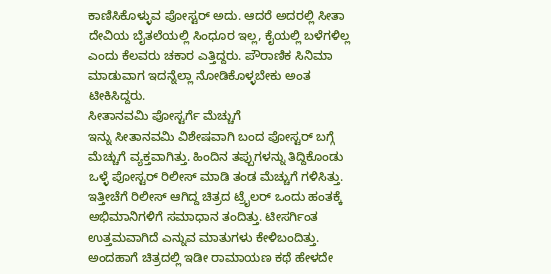ಕಾಣಿಸಿಕೊಳ್ಳುವ ಪೋಸ್ಟರ್ ಅದು. ಆದರೆ ಅದರಲ್ಲಿ ಸೀತಾ ದೇವಿಯ ಬೈತಲೆಯಲ್ಲಿ ಸಿಂಧೂರ ಇಲ್ಲ, ಕೈಯಲ್ಲಿ ಬಳೆಗಳಿಲ್ಲ ಎಂದು ಕೆಲವರು ಚಕಾರ ಎತ್ತಿದ್ದರು. ಪೌರಾಣಿಕ ಸಿನಿಮಾ ಮಾಡುವಾಗ ಇದನ್ನೆಲ್ಲಾ ನೋಡಿಕೊಳ್ಳಬೇಕು ಅಂತ ಟೀಕಿಸಿದ್ದರು.
ಸೀತಾನವಮಿ ಪೋಸ್ಟರ್ಗೆ ಮೆಚ್ಚುಗೆ
ಇನ್ನು ಸೀತಾನವಮಿ ವಿಶೇಷವಾಗಿ ಬಂದ ಪೋಸ್ಟರ್ ಬಗ್ಗೆ ಮೆಚ್ಚುಗೆ ವ್ಯಕ್ತವಾಗಿತ್ತು. ಹಿಂದಿನ ತಪ್ಪುಗಳನ್ನು ತಿದ್ದಿಕೊಂಡು ಒಳ್ಳೆ ಪೋಸ್ಟರ್ ರಿಲೀಸ್ ಮಾಡಿ ತಂಡ ಮೆಚ್ಚುಗೆ ಗಳಿಸಿತ್ತು. ಇತ್ತೀಚೆಗೆ ರಿಲೀಸ್ ಆಗಿದ್ದ ಚಿತ್ರದ ಟ್ರೈಲರ್ ಒಂದು ಹಂತಕ್ಕೆ ಅಭಿಮಾನಿಗಳಿಗೆ ಸಮಾಧಾನ ತಂದಿತ್ತು. ಟೀಸರ್ಗಿಂತ ಉತ್ತಮವಾಗಿದೆ ಎನ್ನುವ ಮಾತುಗಳು ಕೇಳಿಬಂದಿತ್ತು. ಅಂದಹಾಗೆ ಚಿತ್ರದಲ್ಲಿ ಇಡೀ ರಾಮಾಯಣ ಕಥೆ ಹೇಳದೇ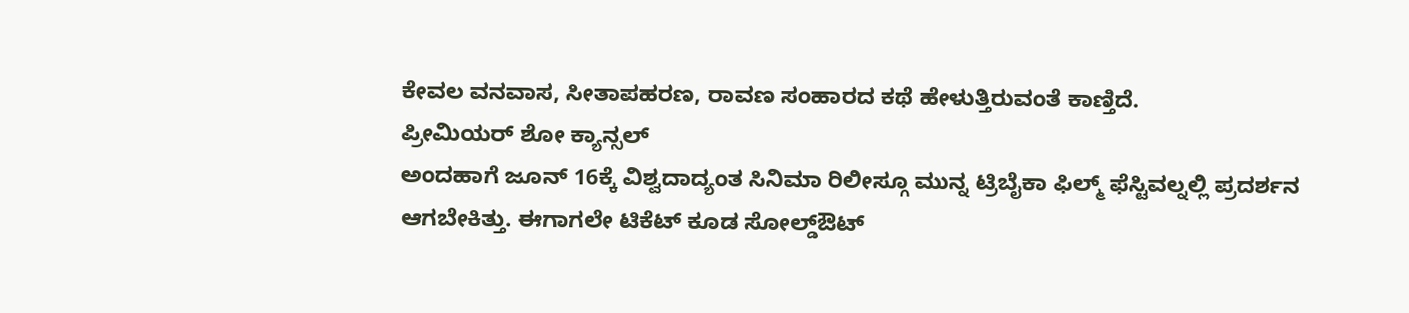ಕೇವಲ ವನವಾಸ, ಸೀತಾಪಹರಣ, ರಾವಣ ಸಂಹಾರದ ಕಥೆ ಹೇಳುತ್ತಿರುವಂತೆ ಕಾಣ್ತಿದೆ.
ಪ್ರೀಮಿಯರ್ ಶೋ ಕ್ಯಾನ್ಸಲ್
ಅಂದಹಾಗೆ ಜೂನ್ 16ಕ್ಕೆ ವಿಶ್ವದಾದ್ಯಂತ ಸಿನಿಮಾ ರಿಲೀಸ್ಗೂ ಮುನ್ನ ಟ್ರಿಬೈಕಾ ಫಿಲ್ಮ್ ಫೆಸ್ಟಿವಲ್ನಲ್ಲಿ ಪ್ರದರ್ಶನ ಆಗಬೇಕಿತ್ತು. ಈಗಾಗಲೇ ಟಿಕೆಟ್ ಕೂಡ ಸೋಲ್ಡ್ಔಟ್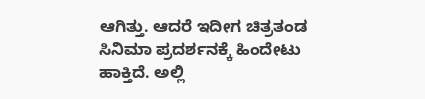ಆಗಿತ್ತು. ಆದರೆ ಇದೀಗ ಚಿತ್ರತಂಡ ಸಿನಿಮಾ ಪ್ರದರ್ಶನಕ್ಕೆ ಹಿಂದೇಟು ಹಾಕ್ತಿದೆ. ಅಲ್ಲಿ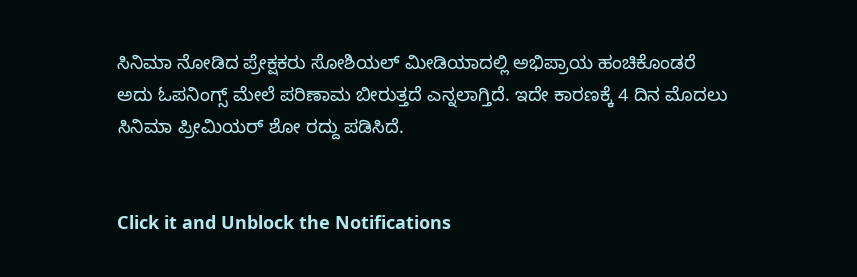ಸಿನಿಮಾ ನೋಡಿದ ಪ್ರೇಕ್ಷಕರು ಸೋಶಿಯಲ್ ಮೀಡಿಯಾದಲ್ಲಿ ಅಭಿಪ್ರಾಯ ಹಂಚಿಕೊಂಡರೆ ಅದು ಓಪನಿಂಗ್ಸ್ ಮೇಲೆ ಪರಿಣಾಮ ಬೀರುತ್ತದೆ ಎನ್ನಲಾಗ್ತಿದೆ. ಇದೇ ಕಾರಣಕ್ಕೆ 4 ದಿನ ಮೊದಲು ಸಿನಿಮಾ ಪ್ರೀಮಿಯರ್ ಶೋ ರದ್ದು ಪಡಿಸಿದೆ.


Click it and Unblock the Notifications